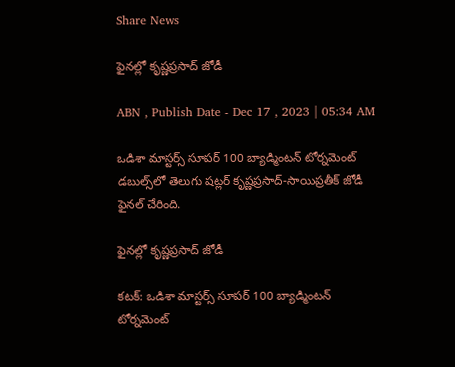Share News

ఫైనల్లో కృష్ణప్రసాద్‌ జోడీ

ABN , Publish Date - Dec 17 , 2023 | 05:34 AM

ఒడిశా మాస్టర్స్‌ సూపర్‌ 100 బ్యాడ్మింటన్‌ టోర్నమెంట్‌ డబుల్స్‌లో తెలుగు షట్లర్‌ కృష్ణప్రసాద్‌-సాయిప్రతీక్‌ జోడీ ఫైనల్‌ చేరింది.

ఫైనల్లో కృష్ణప్రసాద్‌ జోడీ

కటక్‌: ఒడిశా మాస్టర్స్‌ సూపర్‌ 100 బ్యాడ్మింటన్‌ టోర్నమెంట్‌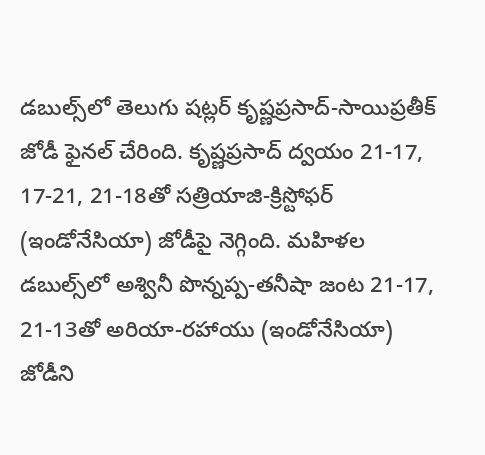డబుల్స్‌లో తెలుగు షట్లర్‌ కృష్ణప్రసాద్‌-సాయిప్రతీక్‌ జోడీ ఫైనల్‌ చేరింది. కృష్ణప్రసాద్‌ ద్వయం 21-17, 17-21, 21-18తో సత్రియాజి-క్రిస్టోఫర్‌ (ఇండోనేసియా) జోడీపై నెగ్గింది. మహిళల డబుల్స్‌లో అశ్వినీ పొన్నప్ప-తనీషా జంట 21-17, 21-13తో అరియా-రహాయు (ఇండోనేసియా) జోడీని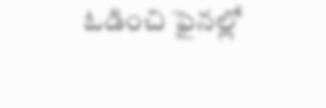ఓడించి ఫైనల్లో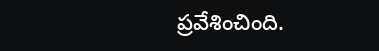ప్రవేశించింది.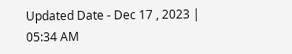Updated Date - Dec 17 , 2023 | 05:34 AM